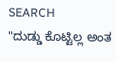SEARCH
"ದುಡ್ಡು ಕೊಟ್ಟಿಲ್ಲ ಅಂತ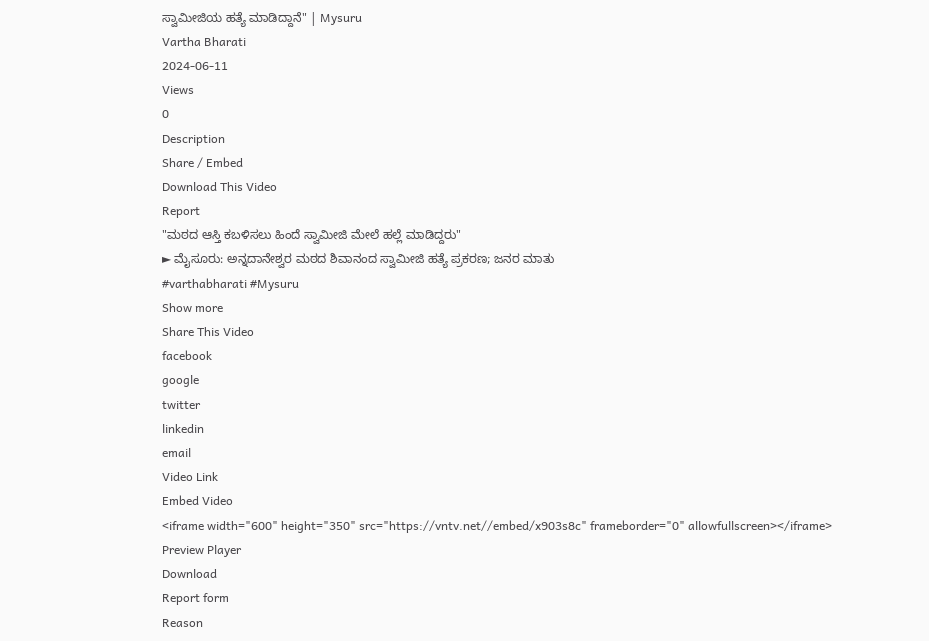ಸ್ವಾಮೀಜಿಯ ಹತ್ಯೆ ಮಾಡಿದ್ದಾನೆ" | Mysuru
Vartha Bharati
2024-06-11
Views
0
Description
Share / Embed
Download This Video
Report
"ಮಠದ ಆಸ್ತಿ ಕಬಳಿಸಲು ಹಿಂದೆ ಸ್ವಾಮೀಜಿ ಮೇಲೆ ಹಲ್ಲೆ ಮಾಡಿದ್ದರು"
► ಮೈಸೂರು: ಅನ್ನದಾನೇಶ್ವರ ಮಠದ ಶಿವಾನಂದ ಸ್ವಾಮೀಜಿ ಹತ್ಯೆ ಪ್ರಕರಣ; ಜನರ ಮಾತು
#varthabharati #Mysuru
Show more
Share This Video
facebook
google
twitter
linkedin
email
Video Link
Embed Video
<iframe width="600" height="350" src="https://vntv.net//embed/x903s8c" frameborder="0" allowfullscreen></iframe>
Preview Player
Download
Report form
Reason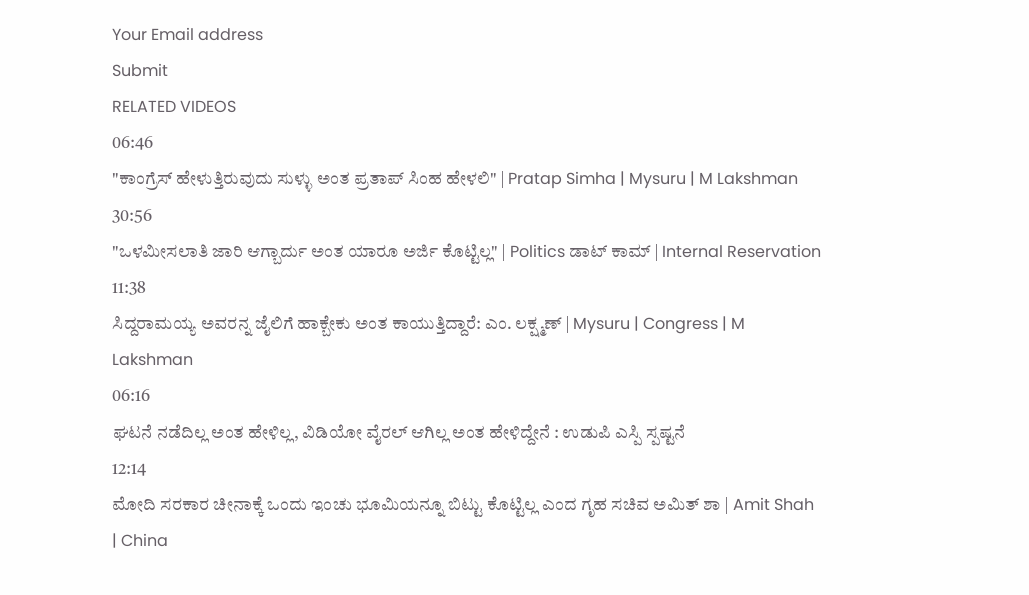Your Email address
Submit
RELATED VIDEOS
06:46
"ಕಾಂಗ್ರೆಸ್ ಹೇಳುತ್ತಿರುವುದು ಸುಳ್ಳು ಅಂತ ಪ್ರತಾಪ್ ಸಿಂಹ ಹೇಳಲಿ" | Pratap Simha | Mysuru | M Lakshman
30:56
"ಒಳಮೀಸಲಾತಿ ಜಾರಿ ಆಗ್ಬಾರ್ದು ಅಂತ ಯಾರೂ ಅರ್ಜಿ ಕೊಟ್ಟಿಲ್ಲ" | Politics ಡಾಟ್ ಕಾಮ್ | Internal Reservation
11:38
ಸಿದ್ದರಾಮಯ್ಯ ಅವರನ್ನ ಜೈಲಿಗೆ ಹಾಕ್ಬೇಕು ಅಂತ ಕಾಯುತ್ತಿದ್ದಾರೆ: ಎಂ. ಲಕ್ಷ್ಮಣ್ | Mysuru | Congress | M Lakshman
06:16
ಘಟನೆ ನಡೆದಿಲ್ಲ ಅಂತ ಹೇಳಿಲ್ಲ, ವಿಡಿಯೋ ವೈರಲ್ ಆಗಿಲ್ಲ ಅಂತ ಹೇಳಿದ್ದೇನೆ : ಉಡುಪಿ ಎಸ್ಪಿ ಸ್ಪಷ್ಟನೆ
12:14
ಮೋದಿ ಸರಕಾರ ಚೀನಾಕ್ಕೆ ಒಂದು ಇಂಚು ಭೂಮಿಯನ್ನೂ ಬಿಟ್ಟು ಕೊಟ್ಟಿಲ್ಲ ಎಂದ ಗೃಹ ಸಚಿವ ಅಮಿತ್ ಶಾ | Amit Shah | China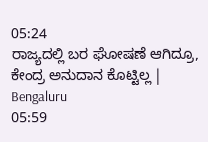05:24
ರಾಜ್ಯದಲ್ಲಿ ಬರ ಘೋಷಣೆ ಆಗಿದ್ರೂ, ಕೇಂದ್ರ ಅನುದಾನ ಕೊಟ್ಟಿಲ್ಲ | Bengaluru
05:59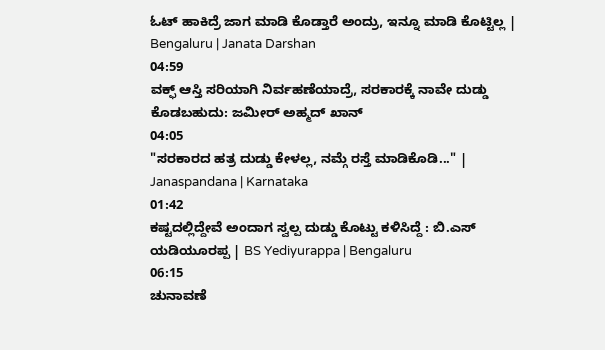ಓಟ್ ಹಾಕಿದ್ರೆ ಜಾಗ ಮಾಡಿ ಕೊಡ್ತಾರೆ ಅಂದ್ರು, ಇನ್ನೂ ಮಾಡಿ ಕೊಟ್ಟಿಲ್ಲ | Bengaluru | Janata Darshan
04:59
ವಕ್ಫ್ ಆಸ್ತಿ ಸರಿಯಾಗಿ ನಿರ್ವಹಣೆಯಾದ್ರೆ, ಸರಕಾರಕ್ಕೆ ನಾವೇ ದುಡ್ಡು ಕೊಡಬಹುದು: ಜಮೀರ್ ಅಹ್ಮದ್ ಖಾನ್
04:05
"ಸರಕಾರದ ಹತ್ರ ದುಡ್ಡು ಕೇಳಲ್ಲ, ನಮ್ಗೆ ರಸ್ತೆ ಮಾಡಿಕೊಡಿ..." | Janaspandana | Karnataka
01:42
ಕಷ್ಟದಲ್ಲಿದ್ದೇವೆ ಅಂದಾಗ ಸ್ವಲ್ಪ ದುಡ್ಡು ಕೊಟ್ಟು ಕಳಿಸಿದ್ದೆ : ಬಿ.ಎಸ್ ಯಡಿಯೂರಪ್ಪ | BS Yediyurappa | Bengaluru
06:15
ಚುನಾವಣೆ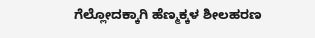ಗೆಲ್ಲೋದಕ್ಕಾಗಿ ಹೆಣ್ಮಕ್ಕಳ ಶೀಲಹರಣ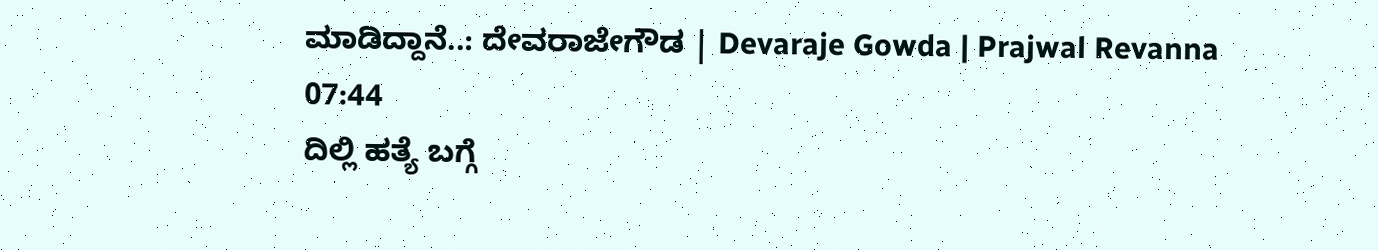ಮಾಡಿದ್ದಾನೆ..: ದೇವರಾಜೇಗೌಡ | Devaraje Gowda | Prajwal Revanna
07:44
ದಿಲ್ಲಿ ಹತ್ಯೆ ಬಗ್ಗೆ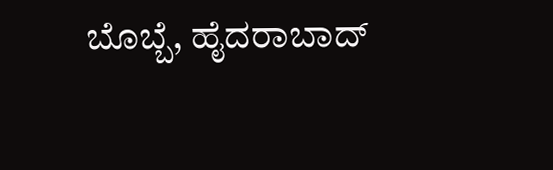ಬೊಬ್ಬೆ, ಹೈದರಾಬಾದ್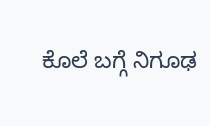ಕೊಲೆ ಬಗ್ಗೆ ನಿಗೂಢ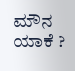ಮೌನ ಯಾಕೆ ?